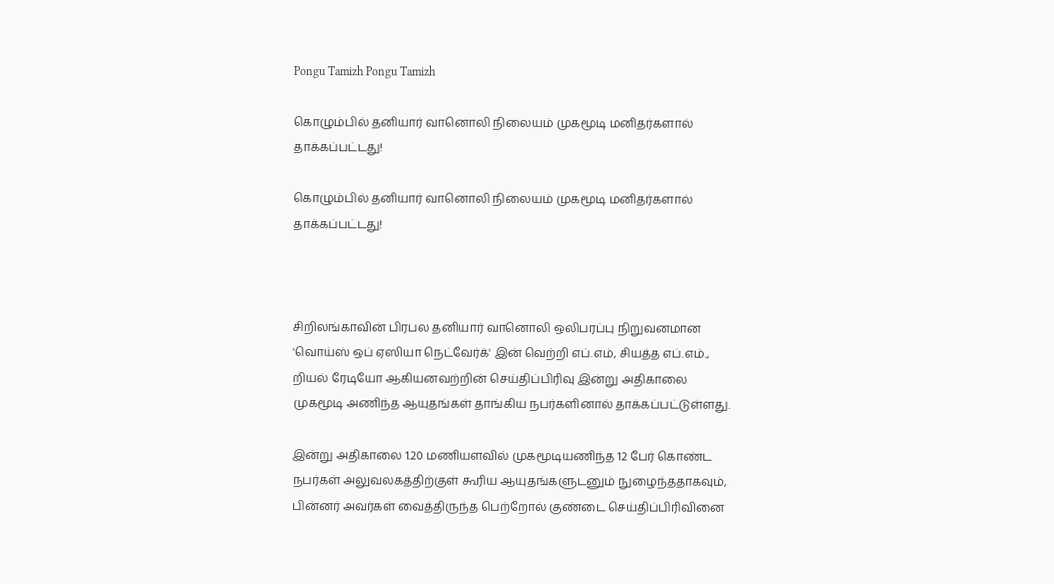Pongu Tamizh Pongu Tamizh

கொழும்பில் தனியார் வானொலி நிலையம் முகமூடி மனிதர்களால் தாக்கப்பட்டது!

கொழும்பில் தனியார் வானொலி நிலையம் முகமூடி மனிதர்களால் தாக்கப்பட்டது!



சிறிலங்காவின் பிரபல தனியார் வானொலி ஒலிபரப்பு நிறுவனமான 'வொய்ஸ் ஒப் ஏஸியா நெட்வேர்க்' இன் வெற்றி எப்.எம், சியத்த எப்.எம்., றியல் ரேடியோ ஆகியனவற்றின் செய்திப்பிரிவு இன்று அதிகாலை முகமூடி அணிந்த ஆயுதங்கள் தாங்கிய நபர்களினால் தாக்கப்பட்டுள்ளது.

இன்று அதிகாலை 1.20 மணியளவில் முகமூடியணிந்த 12 பேர் கொண்ட நபர்கள் அலுவலகத்திற்குள் கூரிய ஆயுதங்களுடனும் நுழைந்ததாகவும், பின்னர் அவர்கள் வைத்திருந்த பெற்றோல் குண்டை செய்திப்பிரிவினை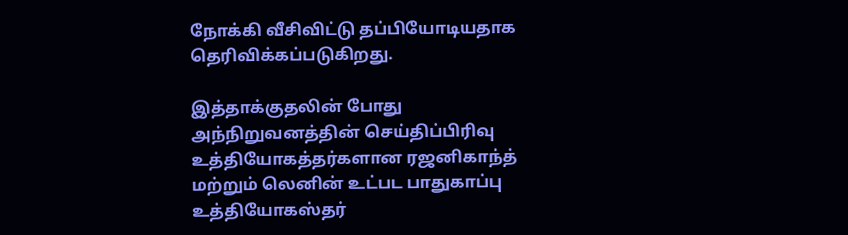நோக்கி வீசிவிட்டு தப்பியோடியதாக தெரிவிக்கப்படுகிறது.

இத்தாக்குதலின் போது அந்நிறுவனத்தின் செய்திப்பிரிவு உத்தியோகத்தர்களான ரஜனிகாந்த் மற்றும் லெனின் உட்பட பாதுகாப்பு உத்தியோகஸ்தர்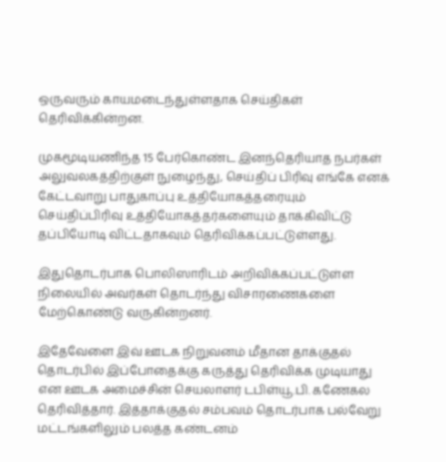ஒருவரும் காயமடைந்துள்ளதாக செய்திகள் தெரிவிக்கின்றன.

முகமூடியணிந்த 15 பேர்கொண்ட இனந்தெரியாத நபர்கள் அலுவலகத்திற்குள் நுழைந்து, செய்திப் பிரிவு எங்கே எனக் கேட்டவாறு பாதுகாப்பு உத்தியோகத்தரையும் செய்திப்பிரிவு உத்தியோகத்தர்களையும் தாக்கிவிட்டு தப்பியோடி விட்டதாகவும் தெரிவிக்கப்பட்டுள்ளது.

இதுதொடர்பாக பொலிஸாரிடம் அறிவிக்கப்பட்டுள்ள நிலையில் அவர்கள் தொடர்ந்து விசாரணைகளை மேற்கொண்டு வருகின்றனர்.

இதேவேளை இவ் ஊடக நிறுவனம் மீதான தாக்குதல் தொடர்பில் இப்போதைக்கு கருத்து தெரிவிக்க முடியாது என ஊடக அமைச்சின் செயலாளர் டபிள்யூ.பி. கணேகல தெரிவித்தார். இத்தாக்குதல் சம்பவம் தொடர்பாக பல்வேறு மட்டங்களிலும் பலத்த கண்டனம்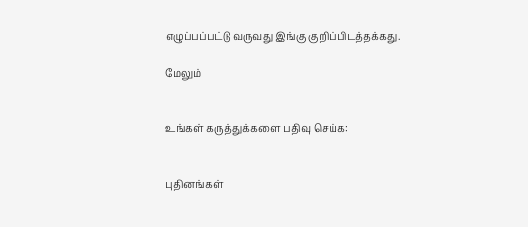எழுப்பப்பட்டு வருவது இங்கு குறிப்பிடத்தக்கது.

மேலும்


உங்கள் கருத்துக்களை பதிவு செய்க:


புதினங்கள்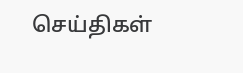செய்திகள்